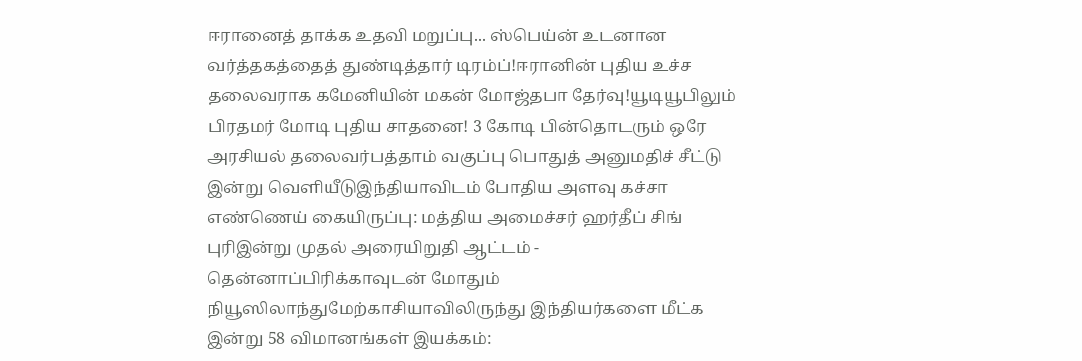ஈரானைத் தாக்க உதவி மறுப்பு... ஸ்பெய்ன் உடனான வர்த்தகத்தைத் துண்டித்தார் டிரம்ப்!ஈரானின் புதிய உச்ச தலைவராக கமேனியின் மகன் மோஜ்தபா தேர்வு!யூடியூபிலும் பிரதமர் மோடி புதிய சாதனை! 3 கோடி பின்தொடரும் ஒரே அரசியல் தலைவர்பத்தாம் வகுப்பு பொதுத் அனுமதிச் சீட்டு இன்று வெளியீடுஇந்தியாவிடம் போதிய அளவு கச்சா எண்ணெய் கையிருப்பு: மத்திய அமைச்சர் ஹர்தீப் சிங் புரிஇன்று முதல் அரையிறுதி ஆட்டம் - தென்னாப்பிரிக்காவுடன் மோதும் நியூஸிலாந்துமேற்காசியாவிலிருந்து இந்தியர்களை மீட்க இன்று 58 விமானங்கள் இயக்கம்: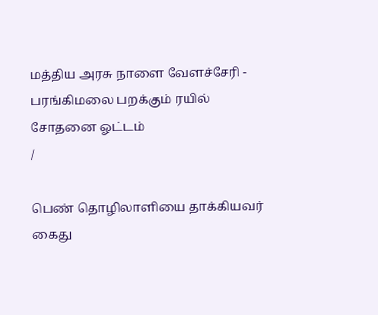மத்திய அரசு நாளை வேளச்சேரி - பரங்கிமலை பறக்கும் ரயில் சோதனை ஓட்டம்
/

பெண் தொழிலாளியை தாக்கியவர் கைது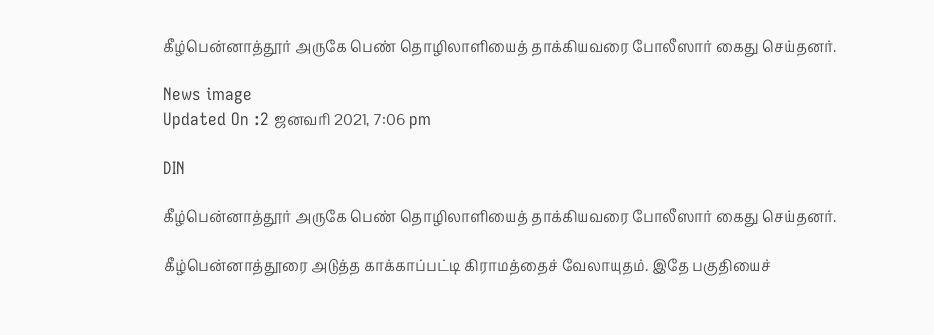கீழ்பென்னாத்தூர் அருகே பெண் தொழிலாளியைத் தாக்கியவரை போலீஸார் கைது செய்தனர்.

News image
Updated On :2 ஜனவரி 2021, 7:06 pm

DIN

கீழ்பென்னாத்தூர் அருகே பெண் தொழிலாளியைத் தாக்கியவரை போலீஸார் கைது செய்தனர்.

கீழ்பென்னாத்தூரை அடுத்த காக்காப்பட்டி கிராமத்தைச் வேலாயுதம். இதே பகுதியைச்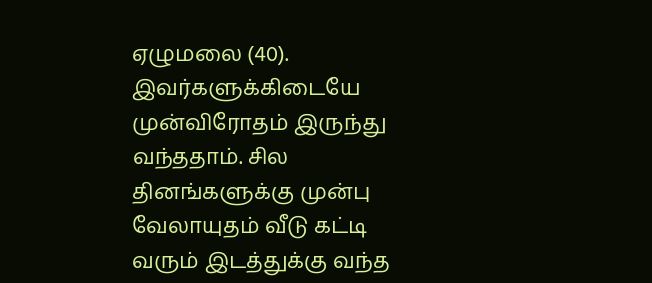ஏழுமலை (40). இவர்களுக்கிடையே முன்விரோதம் இருந்து வந்ததாம். சில தினங்களுக்கு முன்பு வேலாயுதம் வீடு கட்டி வரும் இடத்துக்கு வந்த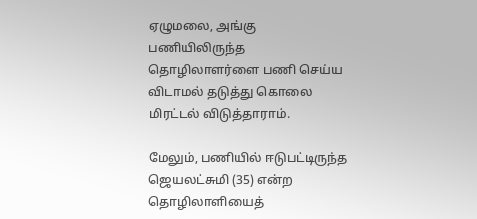ஏழுமலை, அங்கு பணியிலிருந்த தொழிலாளர்ளை பணி செய்ய விடாமல் தடுத்து கொலை மிரட்டல் விடுத்தாராம்.

மேலும், பணியில் ஈடுபட்டிருந்த ஜெயலட்சுமி (35) என்ற தொழிலாளியைத்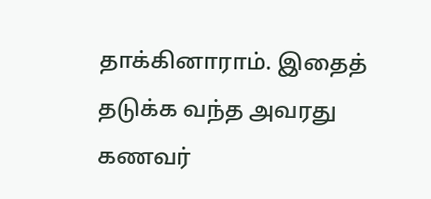தாக்கினாராம். இதைத் தடுக்க வந்த அவரது கணவர்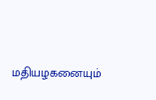மதியழகனையும்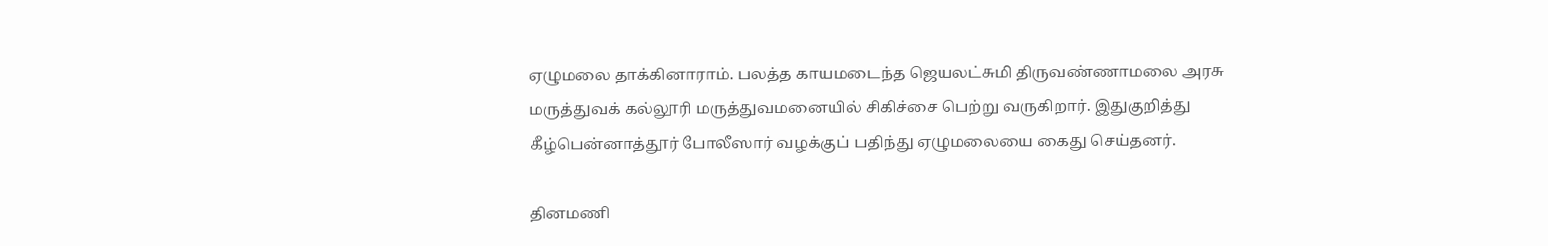ஏழுமலை தாக்கினாராம். பலத்த காயமடைந்த ஜெயலட்சுமி திருவண்ணாமலை அரசு மருத்துவக் கல்லூரி மருத்துவமனையில் சிகிச்சை பெற்று வருகிறார். இதுகுறித்து கீழ்பென்னாத்தூர் போலீஸார் வழக்குப் பதிந்து ஏழுமலையை கைது செய்தனர்.

தினமணி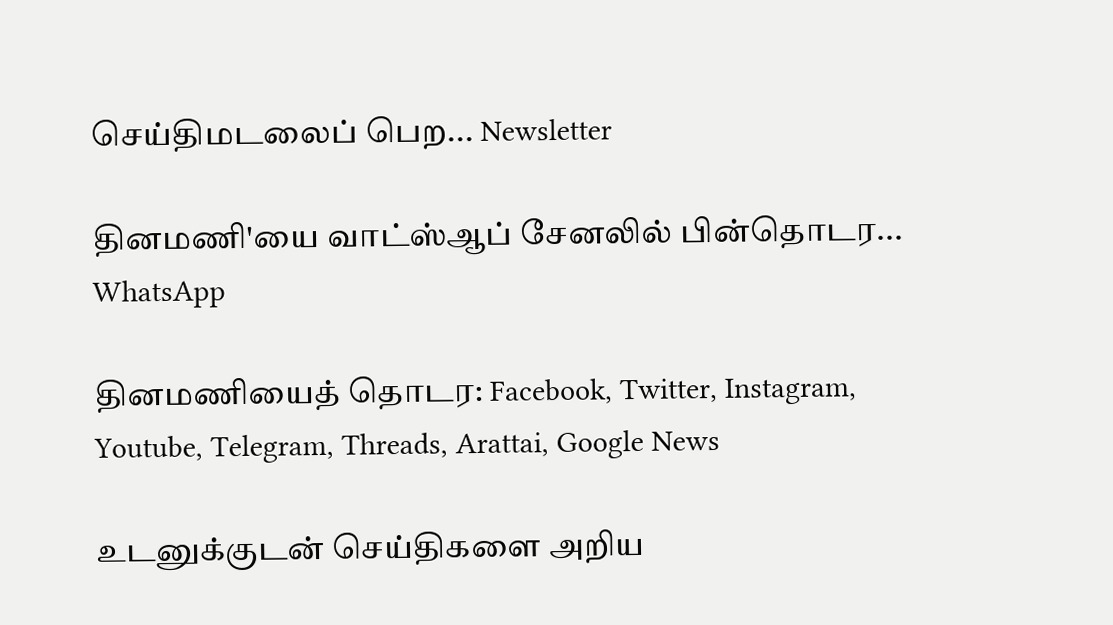செய்திமடலைப் பெற... Newsletter

தினமணி'யை வாட்ஸ்ஆப் சேனலில் பின்தொடர... WhatsApp

தினமணியைத் தொடர: Facebook, Twitter, Instagram, Youtube, Telegram, Threads, Arattai, Google News

உடனுக்குடன் செய்திகளை அறிய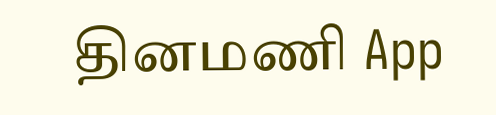தினமணி App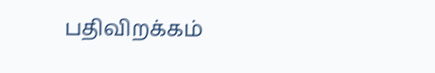பதிவிறக்கம்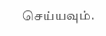செய்யவும்.